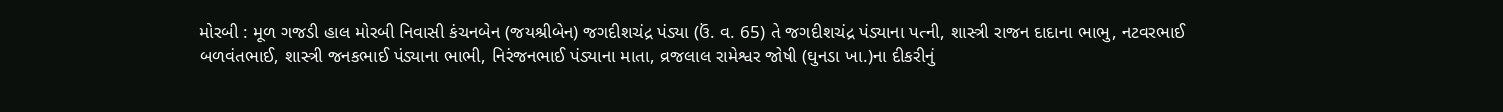મોરબી : મૂળ ગજડી હાલ મોરબી નિવાસી કંચનબેન (જયશ્રીબેન) જગદીશચંદ્ર પંડ્યા (ઉં. વ. 65) તે જગદીશચંદ્ર પંડ્યાના પત્ની, શાસ્ત્રી રાજન દાદાના ભાભુ, નટવરભાઈ બળવંતભાઈ, શાસ્ત્રી જનકભાઈ પંડ્યાના ભાભી, નિરંજનભાઈ પંડ્યાના માતા, વ્રજલાલ રામેશ્વર જોષી (ઘુનડા ખા.)ના દીકરીનું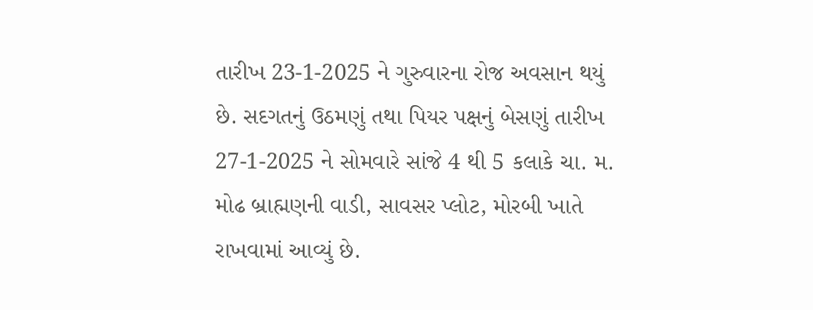તારીખ 23-1-2025 ને ગુરુવારના રોજ અવસાન થયું છે. સદગતનું ઉઠમણું તથા પિયર પક્ષનું બેસણું તારીખ 27-1-2025 ને સોમવારે સાંજે 4 થી 5 કલાકે ચા. મ. મોઢ બ્રાહ્મણની વાડી, સાવસર પ્લોટ, મોરબી ખાતે રાખવામાં આવ્યું છે.